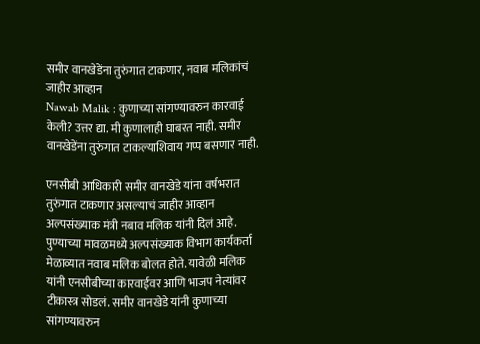समीर वानखेडेंना तुरुंगात टाकणार, नवाब मलिकांचं जाहीर आव्हान
Nawab Malik : कुणाच्या सांगण्यावरुन कारवाई केली? उत्तर द्या. मी कुणालाही घाबरत नाही. समीर वानखेडेंना तुरुंगात टाकल्याशिवाय गप्प बसणार नाही.

एनसीबी आधिकारी समीर वानखेडे यांना वर्षभरात तुरुंगात टाकणार असल्याचं जाहीर आव्हान अल्पसंख्याक मंत्री नबाव मलिक यांनी दिलं आहे. पुण्याच्या मावळमध्ये अल्पसंख्याक विभाग कार्यकर्ता मेळाव्यात नवाब मलिक बोलत होते. यावेळी मलिक यांनी एनसीबीच्या कारवाईवर आणि भाजप नेत्यांवर टीकास्त्र सोडलं. समीर वानखेडे यांनी कुणाच्या सांगण्यावरुन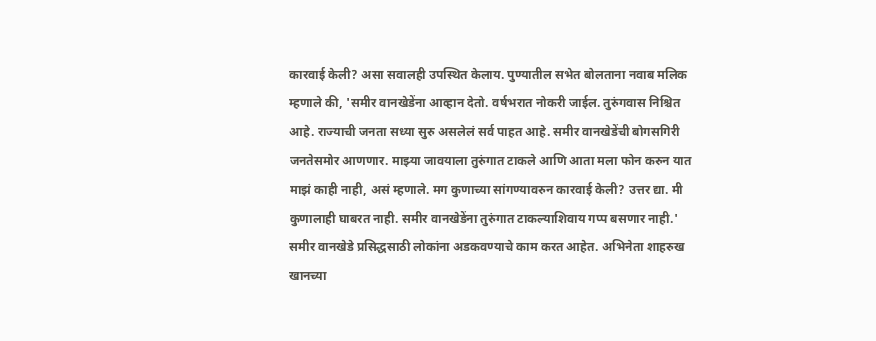कारवाई केली? असा सवालही उपस्थित केलाय. पुण्यातील सभेत बोलताना नवाब मलिक म्हणाले की, 'समीर वानखेडेंना आव्हान देतो. वर्षभरात नोकरी जाईल. तुरुंगवास निश्चित आहे. राज्याची जनता सध्या सुरु असलेलं सर्व पाहत आहे. समीर वानखेडेंची बोगसगिरी जनतेसमोर आणणार. माझ्या जावयाला तुरुंगात टाकले आणि आता मला फोन करुन यात माझं काही नाही, असं म्हणाले. मग कुणाच्या सांगण्यावरुन कारवाई केली? उत्तर द्या. मी कुणालाही घाबरत नाही. समीर वानखेडेंना तुरुंगात टाकल्याशिवाय गप्प बसणार नाही.'
समीर वानखेडे प्रसिद्धसाठी लोकांना अडकवण्याचे काम करत आहेत. अभिनेता शाहरुख खानच्या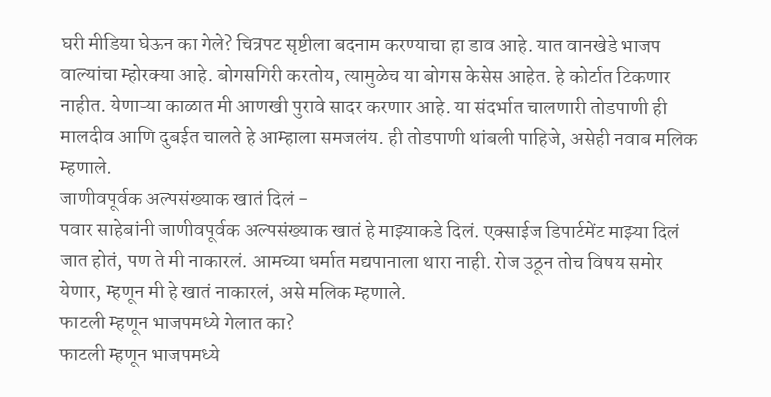घरी मीडिया घेऊन का गेले? चित्रपट सृष्टीला बदनाम करण्याचा हा डाव आहे. यात वानखेडे भाजप वाल्यांचा म्होरक्या आहे. बोगसगिरी करतोय, त्यामुळेच या बोगस केसेस आहेत. हे कोर्टात टिकणार नाहीत. येणाऱ्या काळात मी आणखी पुरावे सादर करणार आहे. या संदर्भात चालणारी तोडपाणी ही मालदीव आणि दुबईत चालते हे आम्हाला समजलंय. ही तोडपाणी थांबली पाहिजे, असेही नवाब मलिक म्हणाले.
जाणीवपूर्वक अल्पसंख्याक खातं दिलं -
पवार साहेबांनी जाणीवपूर्वक अल्पसंख्याक खातं हे माझ्याकडे दिलं. एक्साईज डिपार्टमेंट माझ्या दिलं जात होतं, पण ते मी नाकारलं. आमच्या धर्मात मद्यपानाला थारा नाही. रोज उठून तोच विषय समोर येणार, म्हणून मी हे खातं नाकारलं, असे मलिक म्हणाले.
फाटली म्हणून भाजपमध्ये गेलात का?
फाटली म्हणून भाजपमध्ये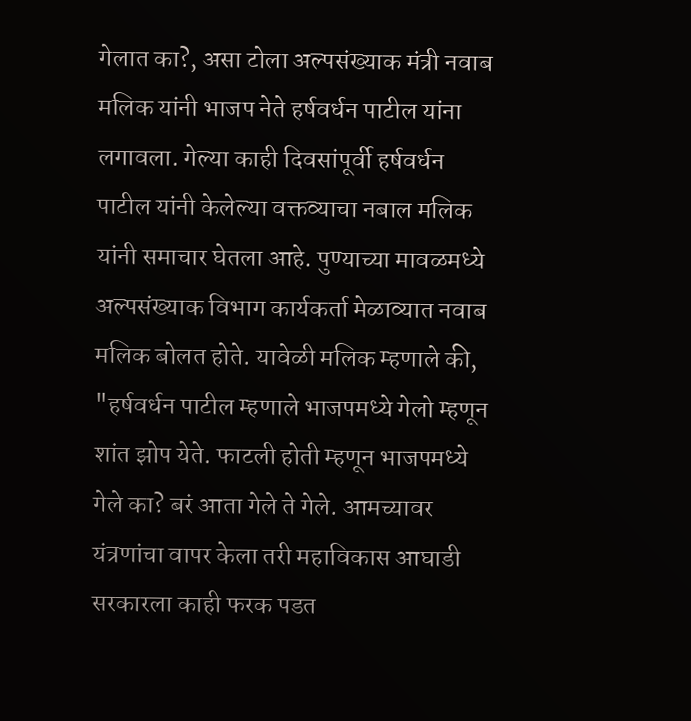गेलात का?, असा टोला अल्पसंख्याक मंत्री नवाब मलिक यांनी भाजप नेते हर्षवर्धन पाटील यांना लगावला. गेल्या काही दिवसांपूर्वी हर्षवर्धन पाटील यांनी केलेल्या वक्तव्याचा नबाल मलिक यांनी समाचार घेतला आहे. पुण्याच्या मावळमध्ये अल्पसंख्याक विभाग कार्यकर्ता मेळाव्यात नवाब मलिक बोलत होते. यावेळी मलिक म्हणाले की, "हर्षवर्धन पाटील म्हणाले भाजपमध्ये गेलो म्हणून शांत झोप येते. फाटली होती म्हणून भाजपमध्ये गेले का? बरं आता गेले ते गेले. आमच्यावर यंत्रणांचा वापर केला तरी महाविकास आघाडी सरकारला काही फरक पडत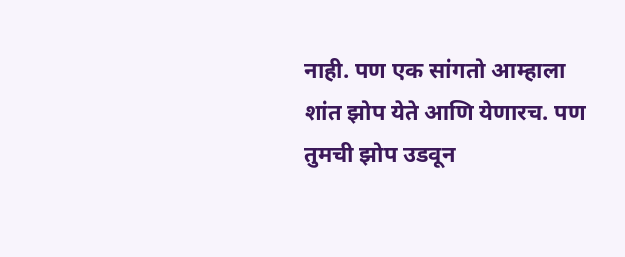नाही. पण एक सांगतो आम्हाला शांत झोप येते आणि येणारच. पण तुमची झोप उडवून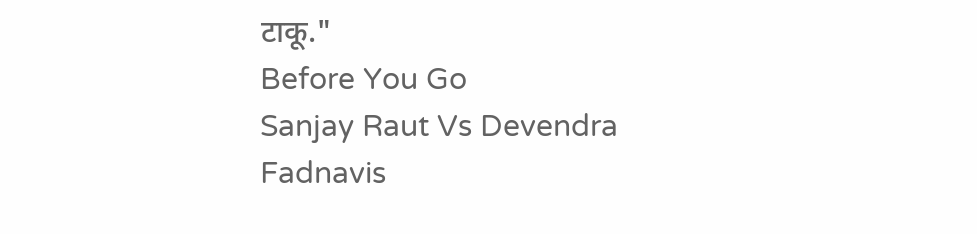टाकू."
Before You Go
Sanjay Raut Vs Devendra Fadnavis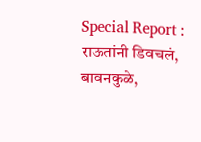Special Report : राऊतांनी डिवचलं, बावनकुळे,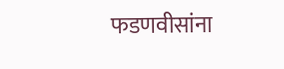फडणवीसांना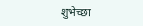शुभेच्छा